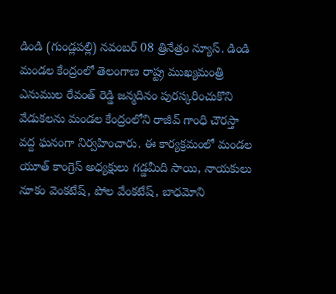డిండి (గుండ్లపల్లి) నవంబర్ 08 త్రినేత్రం న్యూస్. డిండి మండల కేంద్రంలో తెలంగాణ రాష్ట్ర ముఖ్యమంత్రి ఎనుముల రేవంత్ రెడ్డి జన్మదినం పురస్కరించుకొని వేడుకలను మండల కేంద్రంలోని రాజీవ్ గాంధి చౌరస్తా వద్ద ఘనంగా నిర్వహించారు. ఈ కార్యక్రమంలో మండల యూత్ కాంగ్రెస్ అధ్యక్షులు గడ్డమీది సాయి, నాయకులు నూకం వెంకటేష్, పోల వేంకటేష్, బాధమోని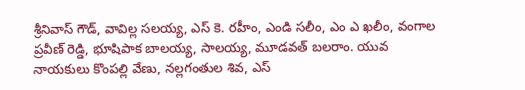శ్రీనివాస్ గౌడ్, వావిల్ల సలయ్య, ఎస్ కె. రహీం, ఎండి సలీం, ఎం ఎ ఖలీం, వంగాల ప్రవీణ్ రెడ్డి, భూషిపాక బాలయ్య, సాలయ్య, మూడవత్ బలరాం. యువ నాయకులు కొంపల్లి వేణు, నల్లగంతుల శివ, ఎస్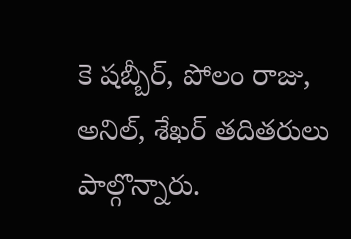కె షబ్బీర్, పోలం రాజు, అనిల్, శేఖర్ తదితరులు పాల్గొన్నారు.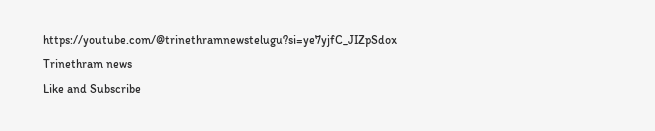https://youtube.com/@trinethramnewstelugu?si=ye7yjfC_JIZpSdox
Trinethram news
Like and Subscribe